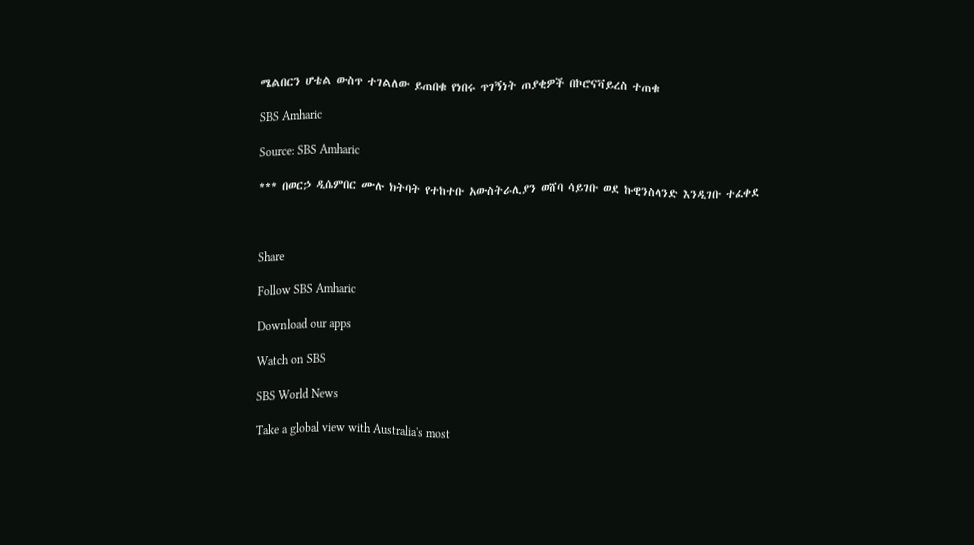ሜልበርን ሆቴል ውስጥ ተገልለው ይጠበቁ የነበሩ ጥገኝነት ጠያቂዎች በኮሮናቫይረስ ተጠቁ

SBS Amharic

Source: SBS Amharic

*** በወርኃ ዲሴምበር ሙሉ ክትባት የተከተቡ አውስትራሊያን ወሸባ ሳይገቡ ወደ ኩዊንስላንድ እንዲገቡ ተፈቀደ



Share

Follow SBS Amharic

Download our apps

Watch on SBS

SBS World News

Take a global view with Australia's most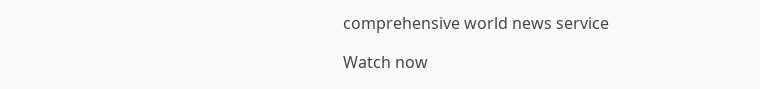comprehensive world news service

Watch now